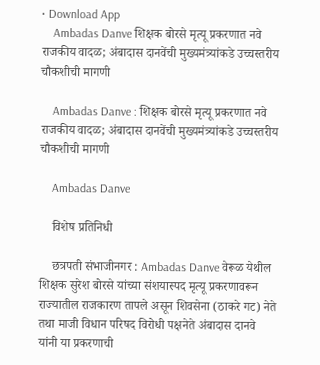• Download App
    Ambadas Danve शिक्षक बोरसे मृत्यू प्रकरणात नवे राजकीय वादळ; अंबादास दानवेंची मुख्यमंत्र्यांकडे उच्चस्तरीय चौकशीची मागणी

    Ambadas Danve : शिक्षक बोरसे मृत्यू प्रकरणात नवे राजकीय वादळ; अंबादास दानवेंची मुख्यमंत्र्यांकडे उच्चस्तरीय चौकशीची मागणी

    Ambadas Danve

    विशेष प्रतिनिधी

    छत्रपती संभाजीनगर : Ambadas Danve वेरूळ येथील शिक्षक सुरेश बोरसे यांच्या संशयास्पद मृत्यू प्रकरणावरून राज्यातील राजकारण तापले असून शिवसेना (ठाकरे गट) नेते तथा माजी विधान परिषद विरोधी पक्षनेते अंबादास दानवे यांनी या प्रकरणाची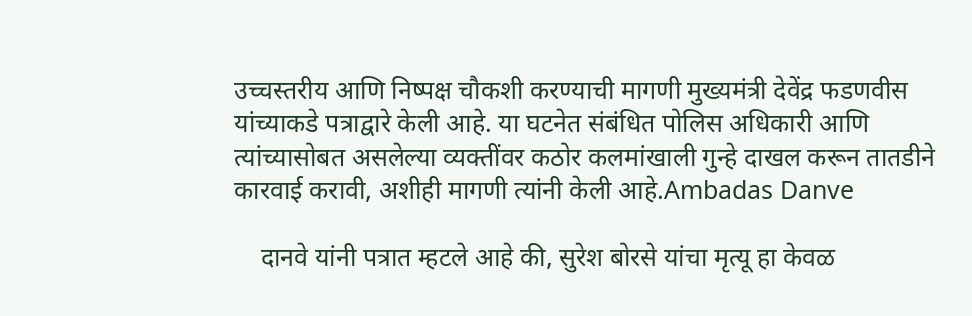उच्चस्तरीय आणि निष्पक्ष चौकशी करण्याची मागणी मुख्यमंत्री देवेंद्र फडणवीस यांच्याकडे पत्राद्वारे केली आहे. या घटनेत संबंधित पोलिस अधिकारी आणि त्यांच्यासोबत असलेल्या व्यक्तींवर कठोर कलमांखाली गुन्हे दाखल करून तातडीने कारवाई करावी, अशीही मागणी त्यांनी केली आहे.Ambadas Danve

    दानवे यांनी पत्रात म्हटले आहे की, सुरेश बोरसे यांचा मृत्यू हा केवळ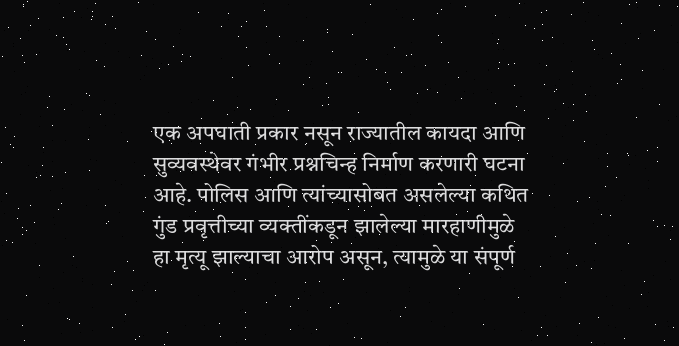एक अपघाती प्रकार नसून राज्यातील कायदा आणि सुव्यवस्थेवर गंभीर प्रश्नचिन्ह निर्माण करणारी घटना आहे. पोलिस आणि त्यांच्यासोबत असलेल्या कथित गुंड प्रवृत्तीच्या व्यक्तींकडून झालेल्या मारहाणीमुळे हा मृत्यू झाल्याचा आरोप असून, त्यामुळे या संपूर्ण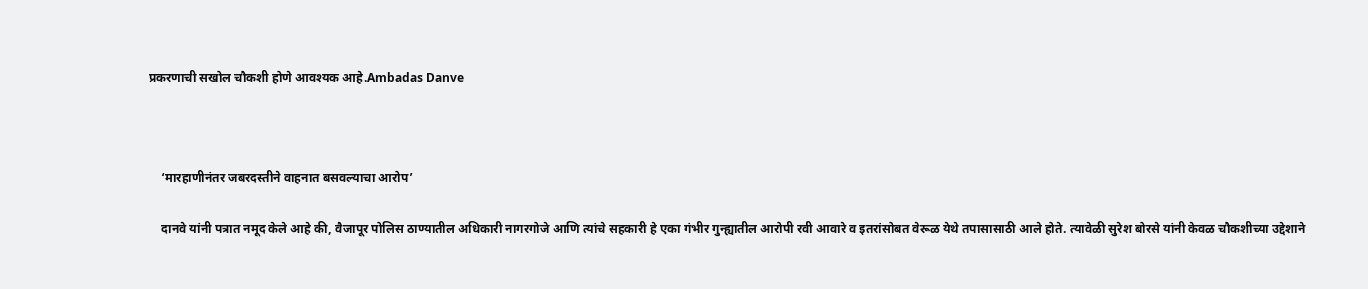प्रकरणाची सखोल चौकशी होणे आवश्यक आहे.Ambadas Danve



    ‘मारहाणीनंतर जबरदस्तीने वाहनात बसवल्याचा आरोप’

    दानवे यांनी पत्रात नमूद केले आहे की, वैजापूर पोलिस ठाण्यातील अधिकारी नागरगोजे आणि त्यांचे सहकारी हे एका गंभीर गुन्ह्यातील आरोपी रवी आवारे व इतरांसोबत वेरूळ येथे तपासासाठी आले होते. त्यावेळी सुरेश बोरसे यांनी केवळ चौकशीच्या उद्देशाने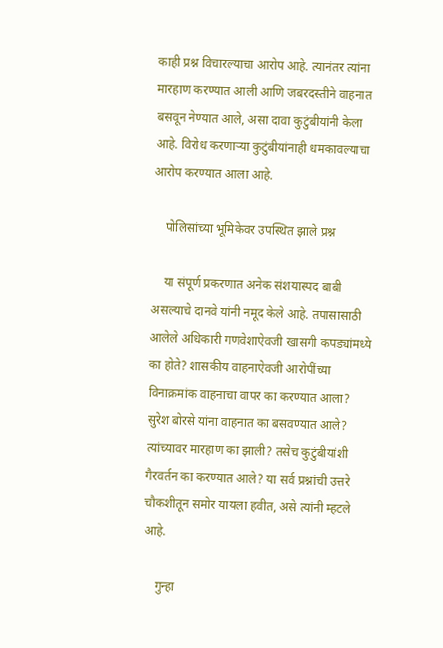काही प्रश्न विचारल्याचा आरोप आहे. त्यानंतर त्यांना मारहाण करण्यात आली आणि जबरदस्तीने वाहनात बसवून नेण्यात आले, असा दावा कुटुंबीयांनी केला आहे. विरोध करणाऱ्या कुटुंबीयांनाही धमकावल्याचा आरोप करण्यात आला आहे.

    पोलिसांच्या भूमिकेवर उपस्थित झाले प्रश्न

    या संपूर्ण प्रकरणात अनेक संशयास्पद बाबी असल्याचे दानवे यांनी नमूद केले आहे. तपासासाठी आलेले अधिकारी गणवेशाऐवजी खासगी कपड्यांमध्ये का होते? शासकीय वाहनाऐवजी आरोपींच्या विनाक्रमांक वाहनाचा वापर का करण्यात आला? सुरेश बोरसे यांना वाहनात का बसवण्यात आले? त्यांच्यावर मारहाण का झाली? तसेच कुटुंबीयांशी गैरवर्तन का करण्यात आले? या सर्व प्रश्नांची उत्तरे चौकशीतून समोर यायला हवीत, असे त्यांनी म्हटले आहे.

    गुन्हा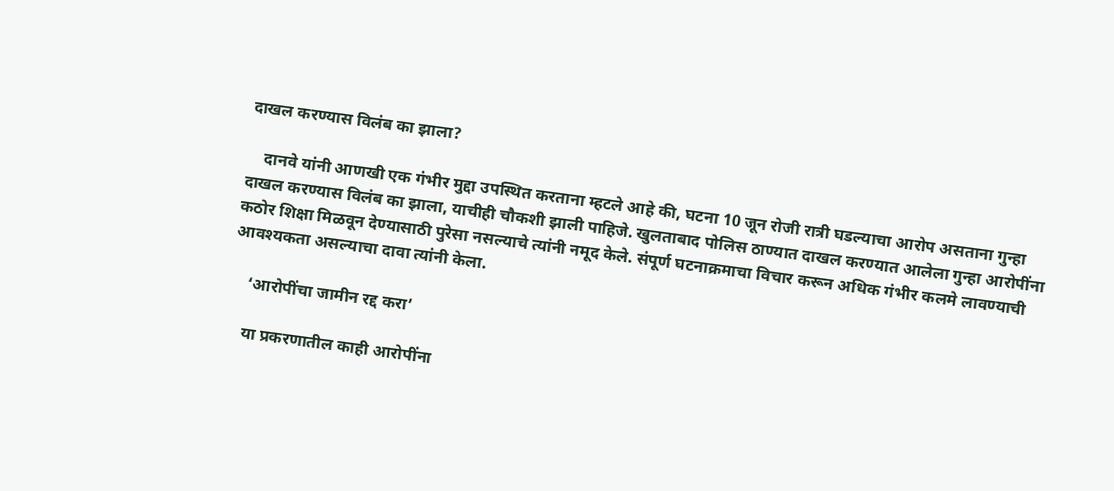दाखल करण्यास विलंब का झाला?

    दानवे यांनी आणखी एक गंभीर मुद्दा उपस्थित करताना म्हटले आहे की, घटना 10 जून रोजी रात्री घडल्याचा आरोप असताना गुन्हा दाखल करण्यास विलंब का झाला, याचीही चौकशी झाली पाहिजे. खुलताबाद पोलिस ठाण्यात दाखल करण्यात आलेला गुन्हा आरोपींना कठोर शिक्षा मिळवून देण्यासाठी पुरेसा नसल्याचे त्यांनी नमूद केले. संपूर्ण घटनाक्रमाचा विचार करून अधिक गंभीर कलमे लावण्याची आवश्यकता असल्याचा दावा त्यांनी केला.

    ‘आरोपींचा जामीन रद्द करा’

    या प्रकरणातील काही आरोपींना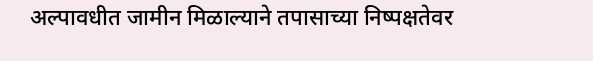अल्पावधीत जामीन मिळाल्याने तपासाच्या निष्पक्षतेवर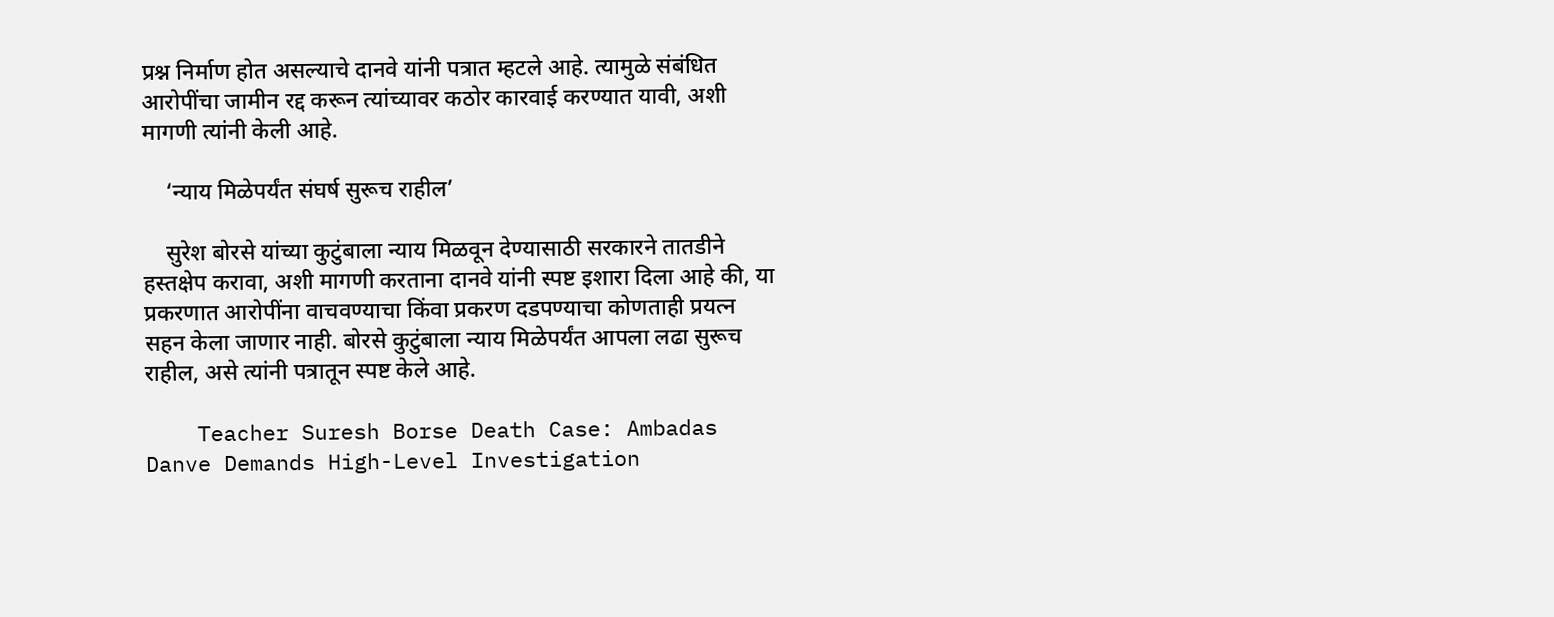प्रश्न निर्माण होत असल्याचे दानवे यांनी पत्रात म्हटले आहे. त्यामुळे संबंधित आरोपींचा जामीन रद्द करून त्यांच्यावर कठोर कारवाई करण्यात यावी, अशी मागणी त्यांनी केली आहे.

    ‘न्याय मिळेपर्यंत संघर्ष सुरूच राहील’

    सुरेश बोरसे यांच्या कुटुंबाला न्याय मिळवून देण्यासाठी सरकारने तातडीने हस्तक्षेप करावा, अशी मागणी करताना दानवे यांनी स्पष्ट इशारा दिला आहे की, या प्रकरणात आरोपींना वाचवण्याचा किंवा प्रकरण दडपण्याचा कोणताही प्रयत्न सहन केला जाणार नाही. बोरसे कुटुंबाला न्याय मिळेपर्यंत आपला लढा सुरूच राहील, असे त्यांनी पत्रातून स्पष्ट केले आहे.

    Teacher Suresh Borse Death Case: Ambadas Danve Demands High-Level Investigation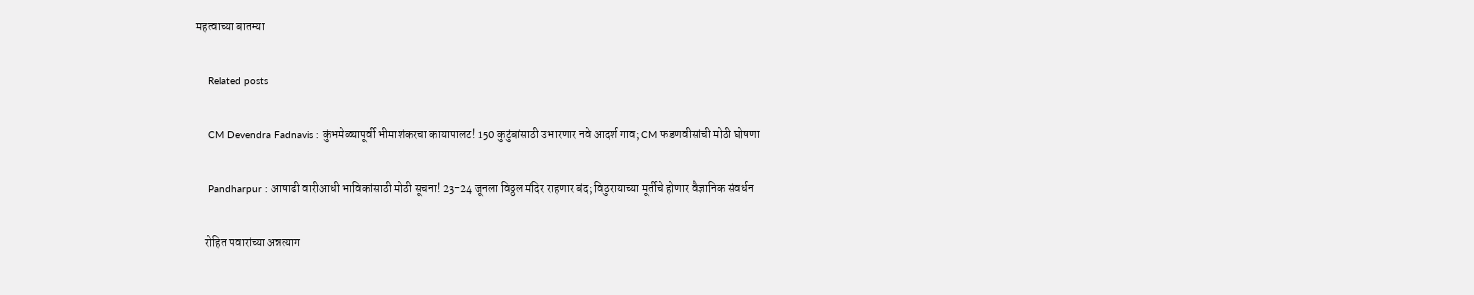महत्वाच्या बातम्या

    Related posts

    CM Devendra Fadnavis : कुंभमेळ्यापूर्वी भीमाशंकरचा कायापालट! 150 कुटुंबांसाठी उभारणार नवे आदर्श गाव; CM फडणवीसांची मोठी घोषणा

    Pandharpur : आषाढी वारीआधी भाविकांसाठी मोठी सूचना! 23-24 जूनला विठ्ठल मंदिर राहणार बंद; विठुरायाच्या मूर्तीचे होणार वैज्ञानिक संवर्धन

    रोहित पवारांच्या अन्नत्याग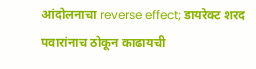आंदोलनाचा reverse effect; डायरेक्ट शरद पवारांनाच ठोकून काढायची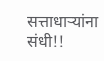सत्ताधाऱ्यांना संधी!!